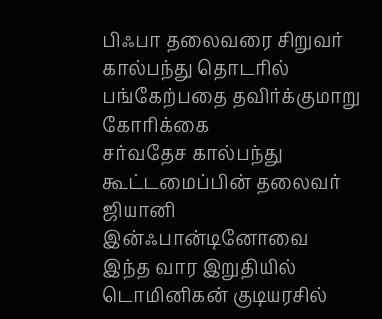பிஃபா தலைவரை சிறுவர் கால்பந்து தொடரில் பங்கேற்பதை தவிர்க்குமாறு கோரிக்கை
சர்வதேச கால்பந்து கூட்டமைப்பின் தலைவர் ஜியானி இன்ஃபான்டினோவை இந்த வார இறுதியில் டொமினிகன் குடியரசில்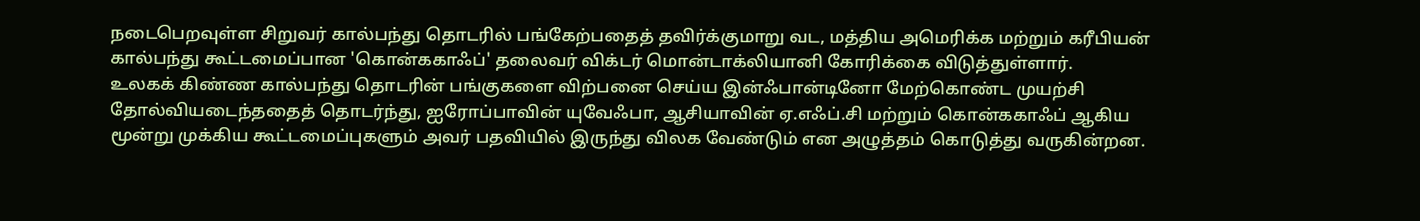நடைபெறவுள்ள சிறுவர் கால்பந்து தொடரில் பங்கேற்பதைத் தவிர்க்குமாறு வட, மத்திய அமெரிக்க மற்றும் கரீபியன் கால்பந்து கூட்டமைப்பான 'கொன்ககாஃப்' தலைவர் விக்டர் மொன்டாக்லியானி கோரிக்கை விடுத்துள்ளார்.
உலகக் கிண்ண கால்பந்து தொடரின் பங்குகளை விற்பனை செய்ய இன்ஃபான்டினோ மேற்கொண்ட முயற்சி தோல்வியடைந்ததைத் தொடர்ந்து, ஐரோப்பாவின் யுவேஃபா, ஆசியாவின் ஏ.எஃப்.சி மற்றும் கொன்ககாஃப் ஆகிய மூன்று முக்கிய கூட்டமைப்புகளும் அவர் பதவியில் இருந்து விலக வேண்டும் என அழுத்தம் கொடுத்து வருகின்றன.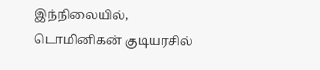இந்நிலையில், டொமினிகன் குடியரசில்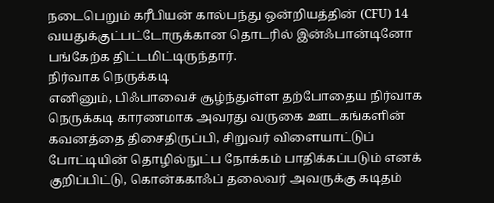நடைபெறும் கரீபியன் கால்பந்து ஒன்றியத்தின் (CFU) 14 வயதுக்குட்பட்டோருக்கான தொடரில் இன்ஃபான்டினோ பங்கேற்க திட்டமிட்டிருந்தார்.
நிர்வாக நெருக்கடி
எனினும், பிஃபாவைச் சூழ்ந்துள்ள தற்போதைய நிர்வாக நெருக்கடி காரணமாக அவரது வருகை ஊடகங்களின் கவனத்தை திசைதிருப்பி, சிறுவர் விளையாட்டுப் போட்டியின் தொழில்நுட்ப நோக்கம் பாதிக்கப்படும் எனக் குறிப்பிட்டு, கொன்ககாஃப் தலைவர் அவருக்கு கடிதம்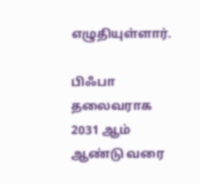எழுதியுள்ளார்.

பிஃபா தலைவராக 2031 ஆம் ஆண்டு வரை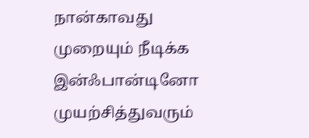நான்காவது முறையும் நீடிக்க இன்ஃபான்டினோ முயற்சித்துவரும்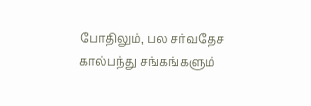போதிலும், பல சர்வதேச கால்பந்து சங்கங்களும்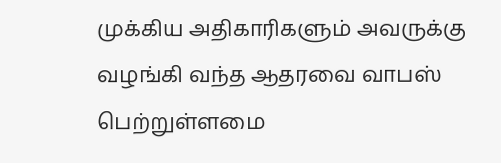முக்கிய அதிகாரிகளும் அவருக்கு வழங்கி வந்த ஆதரவை வாபஸ் பெற்றுள்ளமை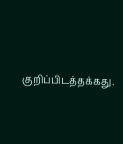குறிப்பிடத்தக்கது.